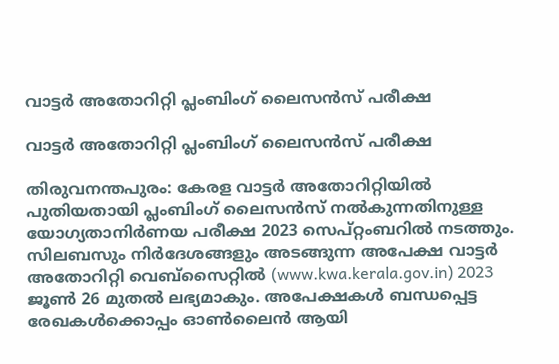വാട്ടര്‍ അതോറിറ്റി പ്ലംബിംഗ്‌ ലൈസന്‍സ്‌ പരീക്ഷ

വാട്ടര്‍ അതോറിറ്റി പ്ലംബിംഗ്‌ ലൈസന്‍സ്‌ പരീക്ഷ

തിരുവനന്തപുരം: കേരള വാട്ടര്‍ അതോറിറ്റിയില്‍ പുതിയതായി പ്ലംബിംഗ്‌ ലൈസന്‍സ്‌ നല്‍കുന്നതിനുള്ള യോഗ്യതാനിര്‍ണയ പരീക്ഷ 2023 സെപ്റ്റംബറില്‍ നടത്തും. സിലബസും നിര്‍ദേശങ്ങളും അടങ്ങുന്ന അപേക്ഷ വാട്ടർ അതോറിറ്റി വെബ്സൈറ്റില്‍ (www.kwa.kerala.gov.in) 2023 ജൂണ്‍ 26 മുതല്‍ ലഭ്യമാകും. അപേക്ഷകള്‍ ബന്ധപ്പെട്ട രേഖകള്‍ക്കൊപ്പം ഓൺലൈൻ ആയി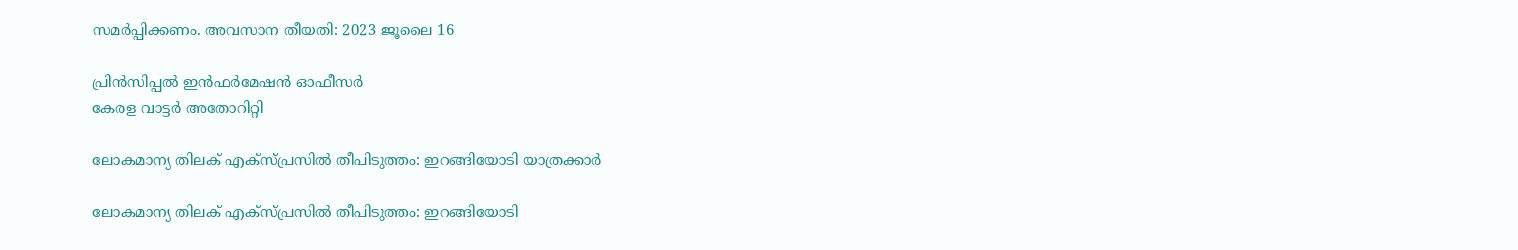സമർപ്പിക്കണം. അവസാന തീയതി: 2023 ജൂലൈ 16

പ്രിൻസിപ്പൽ ഇൻഫർമേഷൻ ഓഫീസർ
കേരള വാട്ടർ അതോറിറ്റി

ലോകമാന്യ തിലക് എക്‌സ്പ്രസില്‍ തീപിടുത്തം: ഇറങ്ങിയോടി യാത്രക്കാര്‍

ലോകമാന്യ തിലക് എക്‌സ്പ്രസില്‍ തീപിടുത്തം: ഇറങ്ങിയോടി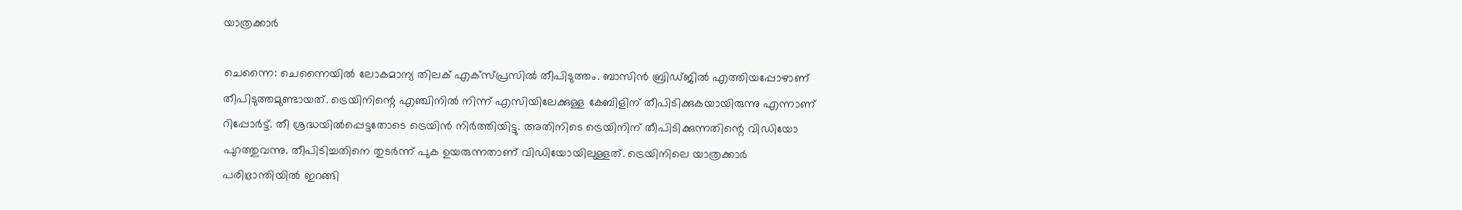യാത്രക്കാര്‍

ചെന്നൈ: ചെന്നൈയില്‍ ലോകമാന്യ തിലക് എക്‌സ്പ്രസില്‍ തീപിടുത്തം. ബാസിന്‍ ബ്രിഡ്ജില്‍ എത്തിയപ്പോഴാണ് തീപിടുത്തമുണ്ടായത്. ട്രെയിനിന്റെ എഞ്ചിനില്‍ നിന്ന് എസിയിലേക്കുള്ള കേബിളിന് തീപിടിക്കുകയായിരുന്നു എന്നാണ് റിപ്പോര്‍ട്ട്. തീ ശ്രദ്ധയില്‍പ്പെട്ടതോടെ ട്രെയിന്‍ നിര്‍ത്തിയിട്ടു. അതിനിടെ ട്രെയിനിന് തീപിടിക്കുന്നതിന്റെ വിഡിയോ പുറത്തുവന്നു. തീപിടിച്ചതിനെ തുടര്‍ന്ന് പുക ഉയരുന്നതാണ് വിഡിയോയിലുള്ളത്. ട്രെയിനിലെ യാത്രക്കാര്‍ പരിഭ്രാന്തിയില്‍ ഇറങ്ങി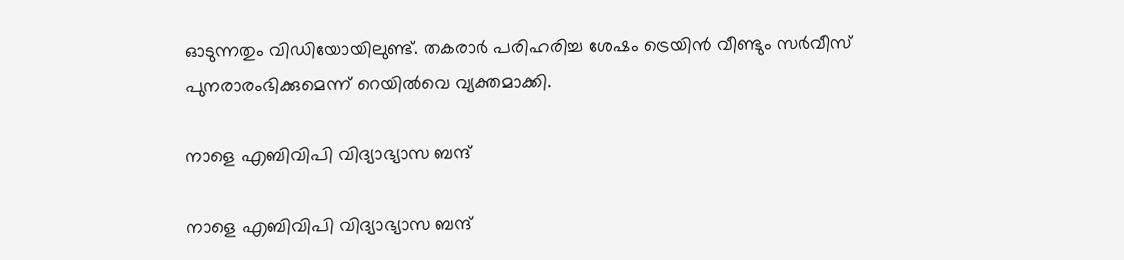ഓടുന്നതും വിഡിയോയിലുണ്ട്. തകരാര്‍ പരിഹരിച്ച ശേഷം ട്രെയിന്‍ വീണ്ടും സര്‍വീസ് പുനരാരംഭിക്കുമെന്ന് റെയില്‍വെ വ്യക്തമാക്കി.

നാളെ എബിവിപി വിദ്യാഭ്യാസ ബന്ദ്

നാളെ എബിവിപി വിദ്യാഭ്യാസ ബന്ദ്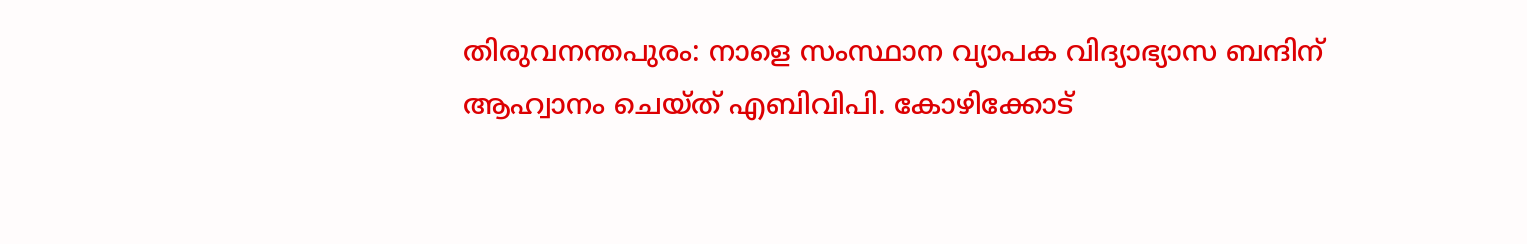തിരുവനന്തപുരം: നാളെ സംസ്ഥാന വ്യാപക വിദ്യാഭ്യാസ ബന്ദിന് ആഹ്വാനം ചെയ്ത് എബിവിപി. കോഴിക്കോട്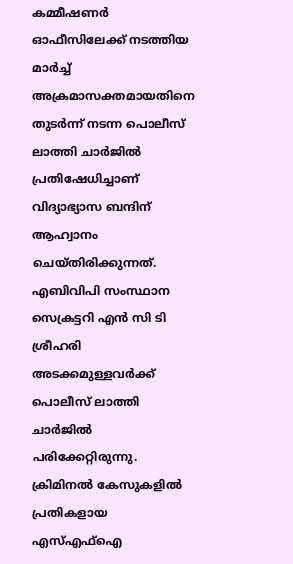കമ്മീഷണര്‍ ഓഫീസിലേക്ക് നടത്തിയ മാര്‍ച്ച് അക്രമാസക്തമായതിനെ തുടര്‍ന്ന് നടന്ന പൊലീസ് ലാത്തി ചാര്‍ജില്‍ പ്രതിഷേധിച്ചാണ് വിദ്യാഭ്യാസ ബന്ദിന് ആഹ്വാനം ചെയ്തിരിക്കുന്നത്. എബിവിപി സംസ്ഥാന സെക്രട്ടറി എന്‍ സി ടി ശ്രീഹരി അടക്കമുള്ളവര്‍ക്ക് പൊലീസ് ലാത്തി ചാര്‍ജില്‍ പരിക്കേറ്റിരുന്നു. ക്രിമിനല്‍ കേസുകളില്‍ പ്രതികളായ എസ്എഫ്‌ഐ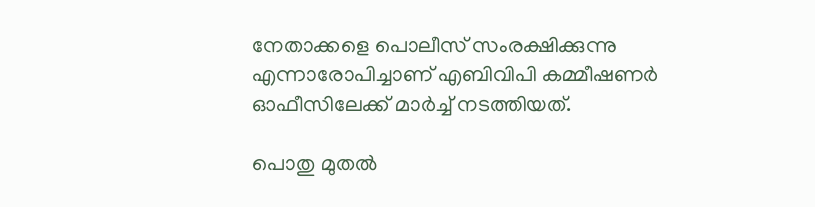നേതാക്കളെ പൊലീസ് സംരക്ഷിക്കുന്നു എന്നാരോപിച്ചാണ് എബിവിപി കമ്മീഷണര്‍ ഓഫീസിലേക്ക് മാര്‍ച്ച് നടത്തിയത്.

പൊതു മുതൽ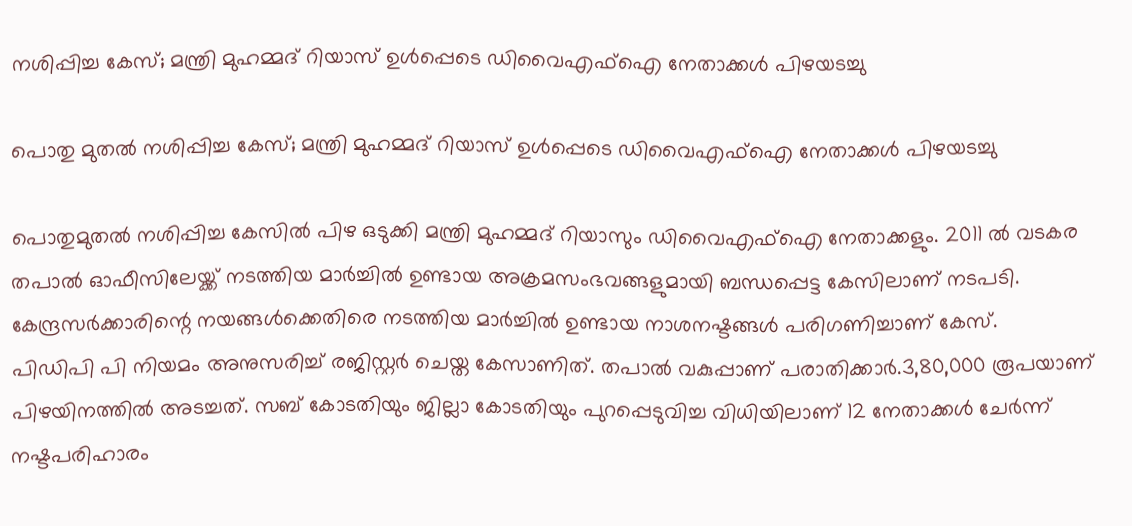നശിപ്പിച്ച കേസ്; മന്ത്രി മുഹമ്മദ് റിയാസ് ഉൾപ്പെടെ ഡിവൈഎഫ്ഐ നേതാക്കൾ പിഴയടച്ചു

പൊതു മുതൽ നശിപ്പിച്ച കേസ്; മന്ത്രി മുഹമ്മദ് റിയാസ് ഉൾപ്പെടെ ഡിവൈഎഫ്ഐ നേതാക്കൾ പിഴയടച്ചു

പൊതുമുതൽ നശിപ്പിച്ച കേസിൽ പിഴ ഒടുക്കി മന്ത്രി മുഹമ്മദ് റിയാസും ഡിവൈഎഫ്ഐ നേതാക്കളും. 2011 ൽ വടകര തപാൽ ഓഫീസിലേയ്ക്ക് നടത്തിയ മാർച്ചിൽ ഉണ്ടായ അക്രമസംഭവങ്ങളുമായി ബന്ധപ്പെട്ട കേസിലാണ് നടപടി. കേന്ദ്രസർക്കാരിന്റെ നയങ്ങൾക്കെതിരെ നടത്തിയ മാർച്ചിൽ ഉണ്ടായ നാശനഷ്ടങ്ങൾ പരിഗണിച്ചാണ് കേസ്.
പിഡിപി പി നിയമം അനുസരിച്ച് രജിസ്റ്റർ ചെയ്ത കേസാണിത്. തപാൽ വകുപ്പാണ് പരാതിക്കാർ.3,80,000 രൂപയാണ് പിഴയിനത്തിൽ അടച്ചത്. സബ് കോടതിയും ജില്ലാ കോടതിയും പുറപ്പെടുവിച്ച വിധിയിലാണ് 12 നേതാക്കൾ ചേർന്ന് നഷ്ടപരിഹാരം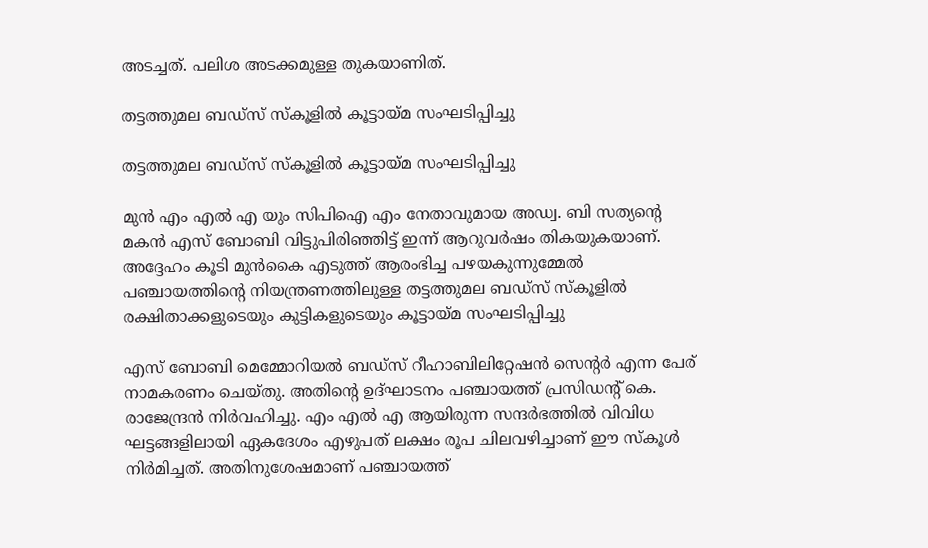അടച്ചത്. പലിശ അടക്കമുള്ള തുകയാണിത്.

തട്ടത്തുമല ബഡ്‌സ് സ്കൂളിൽ കൂട്ടായ്മ സംഘടിപ്പിച്ചു

തട്ടത്തുമല ബഡ്‌സ് സ്കൂളിൽ കൂട്ടായ്മ സംഘടിപ്പിച്ചു

മുൻ എം എൽ എ യും സിപിഐ എം നേതാവുമായ അഡ്വ. ബി സത്യന്റെ മകൻ എസ്‌ ബോബി വിട്ടുപിരിഞ്ഞിട്ട് ഇന്ന് ആറുവർഷം തികയുകയാണ്. അദ്ദേഹം കൂടി മുൻകൈ എടുത്ത് ആരംഭിച്ച പഴയകുന്നുമ്മേൽ പഞ്ചായത്തിന്റെ നിയന്ത്രണത്തിലുള്ള തട്ടത്തുമല ബഡ്‌സ് സ്കൂളിൽ രക്ഷിതാക്കളുടെയും കുട്ടികളുടെയും കൂട്ടായ്മ സംഘടിപ്പിച്ചു

എസ്‌ ബോബി മെമ്മോറിയൽ ബഡ്‌സ് റീഹാബിലിറ്റേഷൻ സെന്റർ എന്ന പേര് നാമകരണം ചെയ്തു. അതിന്റെ ഉദ്ഘാടനം പഞ്ചായത്ത് പ്രസിഡന്റ്‌ കെ. രാജേന്ദ്രൻ നിർവഹിച്ചു. എം എൽ എ ആയിരുന്ന സന്ദർഭത്തിൽ വിവിധ ഘട്ടങ്ങളിലായി ഏകദേശം എഴുപത് ലക്ഷം രൂപ ചിലവഴിച്ചാണ് ഈ സ്കൂൾ നിർമിച്ചത്. അതിനുശേഷമാണ് പഞ്ചായത്ത്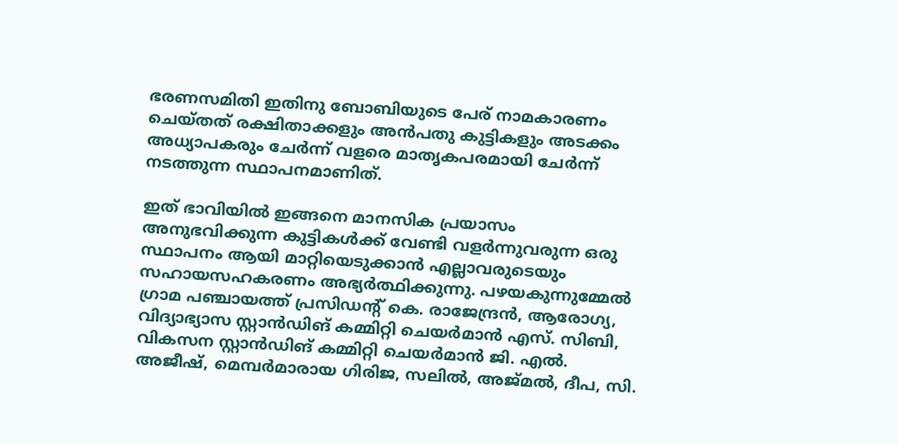ഭരണസമിതി ഇതിനു ബോബിയുടെ പേര് നാമകാരണം ചെയ്തത് രക്ഷിതാക്കളും അൻപതു കുട്ടികളും അടക്കം അധ്യാപകരും ചേർന്ന് വളരെ മാതൃകപരമായി ചേർന്ന് നടത്തുന്ന സ്ഥാപനമാണിത്.

ഇത് ഭാവിയിൽ ഇങ്ങനെ മാനസിക പ്രയാസം അനുഭവിക്കുന്ന കുട്ടികൾക്ക് വേണ്ടി വളർന്നുവരുന്ന ഒരു സ്ഥാപനം ആയി മാറ്റിയെടുക്കാൻ എല്ലാവരുടെയും സഹായസഹകരണം അഭ്യർത്ഥിക്കുന്നു. പഴയകുന്നുമ്മേൽ ഗ്രാമ പഞ്ചായത്ത് പ്രസിഡന്റ്‌ കെ. രാജേന്ദ്രൻ, ആരോഗ്യ, വിദ്യാഭ്യാസ സ്റ്റാൻഡിങ് കമ്മിറ്റി ചെയർമാൻ എസ്. സിബി, വികസന സ്റ്റാൻഡിങ് കമ്മിറ്റി ചെയർമാൻ ജി. എൽ. അജീഷ്, മെമ്പർമാരായ ഗിരിജ, സലിൽ, അജ്മൽ, ദീപ, സി.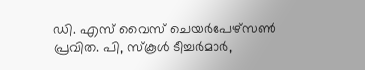ഡി. എസ് വൈസ് ചെയർപേഴ്സൺ പ്രവിത. പി, സ്കൂൾ ടീച്ചർമാർ,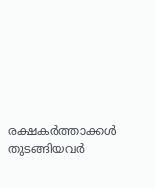രക്ഷകർത്താക്കൾ തുടങ്ങിയവർ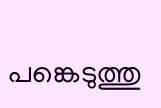പങ്കെടുത്തു